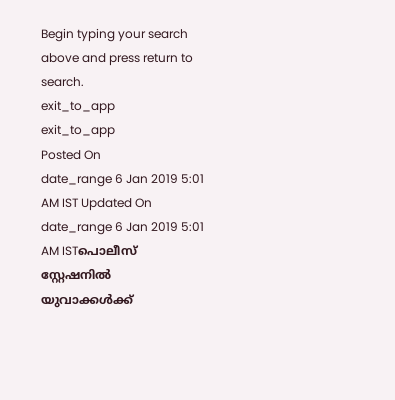Begin typing your search above and press return to search.
exit_to_app
exit_to_app
Posted On
date_range 6 Jan 2019 5:01 AM IST Updated On
date_range 6 Jan 2019 5:01 AM ISTപൊലീസ് സ്റ്റേഷനിൽ യുവാക്കൾക്ക്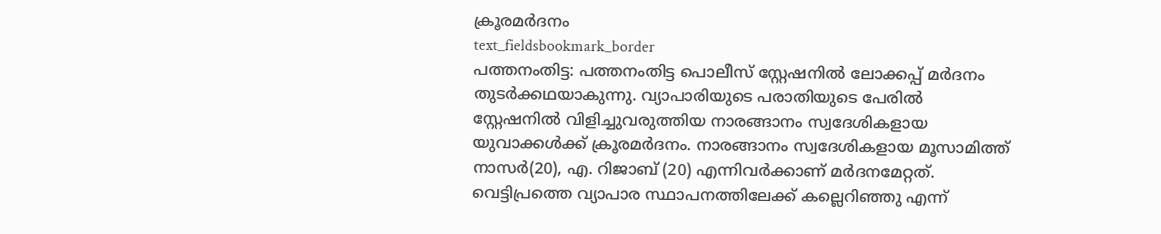ക്രൂരമർദനം
text_fieldsbookmark_border
പത്തനംതിട്ട: പത്തനംതിട്ട പൊലീസ് സ്റ്റേഷനിൽ ലോക്കപ്പ് മർദനം തുടർക്കഥയാകുന്നു. വ്യാപാരിയുടെ പരാതിയുടെ പേരിൽ സ്റ്റേഷനിൽ വിളിച്ചുവരുത്തിയ നാരങ്ങാനം സ്വദേശികളായ യുവാക്കൾക്ക് ക്രൂരമർദനം. നാരങ്ങാനം സ്വദേശികളായ മൂസാമിത്ത് നാസർ(20), എ. റിജാബ് (20) എന്നിവർക്കാണ് മർദനമേറ്റത്. വെട്ടിപ്രത്തെ വ്യാപാര സ്ഥാപനത്തിലേക്ക് കല്ലെറിഞ്ഞു എന്ന്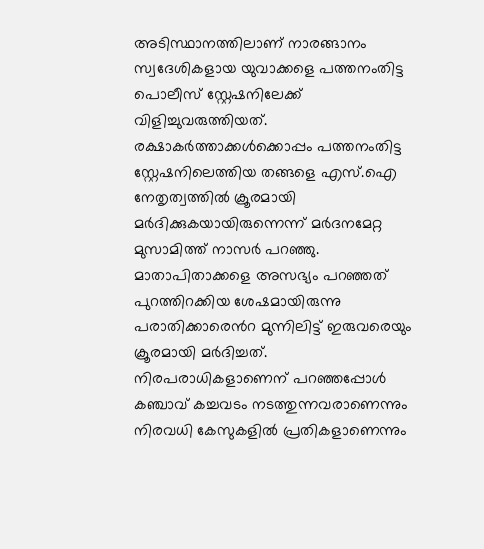അടിസ്ഥാനത്തിലാണ് നാരങ്ങാനം സ്വദേശികളായ യുവാക്കളെ പത്തനംതിട്ട പൊലീസ് സ്റ്റേഷനിലേക്ക് വിളിച്ചുവരുത്തിയത്. രക്ഷാകർത്താക്കൾക്കൊപ്പം പത്തനംതിട്ട സ്റ്റേഷനിലെത്തിയ തങ്ങളെ എസ്.ഐ നേതൃത്വത്തിൽ ക്രൂരമായി മർദിക്കുകയായിരുന്നെന്ന് മർദനമേറ്റ മുസാമിത്ത് നാസർ പറഞ്ഞു. മാതാപിതാക്കളെ അസഭ്യം പറഞ്ഞത് പുറത്തിറക്കിയ ശേഷമായിരുന്നു പരാതിക്കാരെൻറ മുന്നിലിട്ട് ഇരുവരെയും ക്രൂരമായി മർദിച്ചത്. നിരപരാധികളാണെന് പറഞ്ഞപ്പോൾ കഞ്ചാവ് കച്ചവടം നടത്തുന്നവരാണെന്നും നിരവധി കേസുകളിൽ പ്രതികളാണെന്നും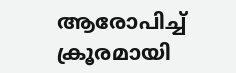ആരോപിച്ച് ക്രൂരമായി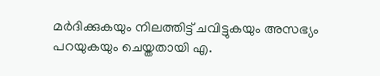മർദിക്കുകയും നിലത്തിട്ട് ചവിട്ടുകയും അസഭ്യം പറയുകയും ചെയ്തതായി എ.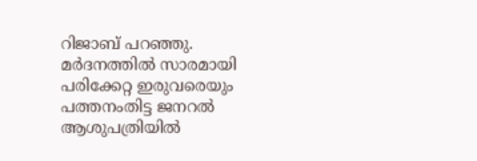റിജാബ് പറഞ്ഞു. മർദനത്തിൽ സാരമായി പരിക്കേറ്റ ഇരുവരെയും പത്തനംതിട്ട ജനറൽ ആശുപത്രിയിൽ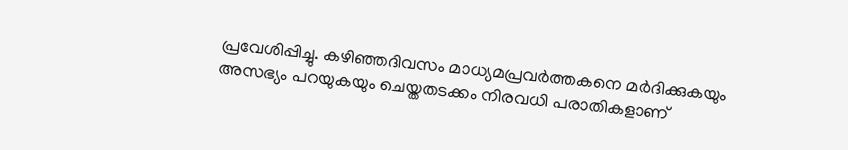പ്രവേശിപ്പിച്ചു. കഴിഞ്ഞദിവസം മാധ്യമപ്രവർത്തകനെ മർദിക്കുകയും അസഭ്യം പറയുകയും ചെയ്തതടക്കം നിരവധി പരാതികളാണ്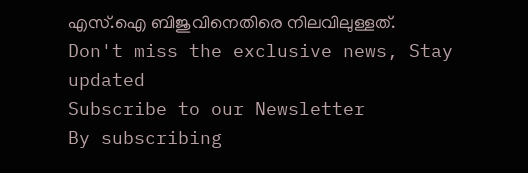എസ്.ഐ ബിജുവിനെതിരെ നിലവിലുള്ളത്.
Don't miss the exclusive news, Stay updated
Subscribe to our Newsletter
By subscribing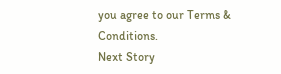you agree to our Terms & Conditions.
Next Story